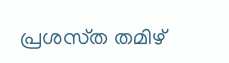പ്രശസ്‌ത തമിഴ്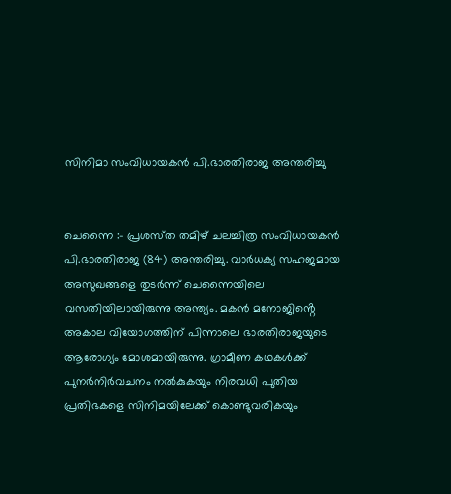സിനിമാ സംവിധായകൻ പി.ഭാരതിരാജ അന്തരിച്ചു


ചെന്നൈ :- പ്രശസ്‌ത തമിഴ് ചലച്ചിത്ര സംവിധായകൻ പി.ഭാരതിരാജ (84) അന്തരിച്ചു. വാർധക്യ സഹജമായ അസുഖങ്ങളെ തുടർന്ന് ചെന്നൈയിലെ വസതിയിലായിരുന്നു അന്ത്യം. മകൻ മനോജിൻ്റെ അകാല വിയോഗത്തിന് പിന്നാലെ ഭാരതിരാജയുടെ ആരോഗ്യം മോശമായിരുന്നു. ഗ്രാമീണ കഥകൾക്ക് പുനർനിർവചനം നൽകുകയും നിരവധി പുതിയ പ്രതിഭകളെ സിനിമയിലേക്ക് കൊണ്ടുവരികയും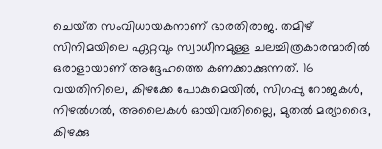ചെയ്‌ത സംവിധായകനാണ് ഭാരതിരാജ. തമിഴ് സിനിമയിലെ ഏറ്റവും സ്വാധീനമുള്ള ചലച്ചിത്രകാരന്മാരിൽ ഒരാളായാണ് അദ്ദേഹത്തെ കണക്കാക്കുന്നത്. 16 വയതിനിലെ, കിഴക്കേ പോകുമെയിൽ, സിഗപ്പു റോജകൾ, നിഴൽഗൽ, അലൈകൾ ഓയിവതില്ലൈ, മുതൽ മര്യാദൈ, കിഴക്കു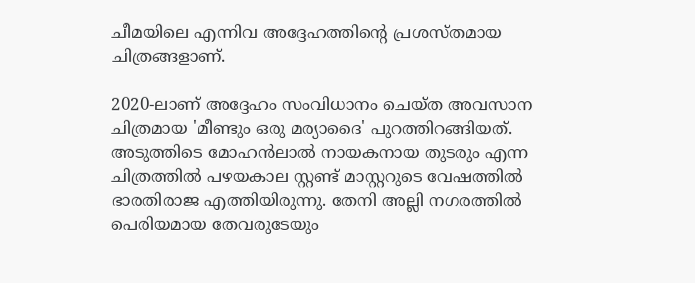ചീമയിലെ എന്നിവ അദ്ദേഹത്തിന്റെ പ്രശസ്ത‌മായ ചിത്രങ്ങളാണ്.

2020-ലാണ് അദ്ദേഹം സംവിധാനം ചെയ്ത അവസാന ചിത്രമായ 'മീണ്ടും ഒരു മര്യാദൈ' പുറത്തിറങ്ങിയത്. അടുത്തിടെ മോഹൻലാൽ നായകനായ തുടരും എന്ന ചിത്രത്തിൽ പഴയകാല സ്റ്റണ്ട് മാസ്റ്ററുടെ വേഷത്തിൽ ഭാരതിരാജ എത്തിയിരുന്നു. തേനി അല്ലി നഗരത്തിൽ പെരിയമായ തേവരുടേയും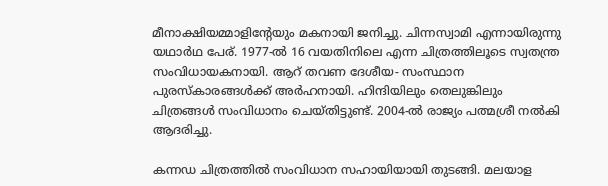മീനാക്ഷിയമ്മാളിൻ്റേയും മകനായി ജനിച്ചു. ചിന്നസ്വാമി എന്നായിരുന്നു യഥാർഥ പേര്. 1977-ൽ 16 വയതിനിലെ എന്ന ചിത്രത്തിലൂടെ സ്വതന്ത്ര സംവിധായകനായി. ആറ് തവണ ദേശീയ- സംസ്ഥാന പുരസ്‌കാരങ്ങൾക്ക് അർഹനായി. ഹിന്ദിയിലും തെലുങ്കിലും ചിത്രങ്ങൾ സംവിധാനം ചെയ്‌തിട്ടുണ്ട്. 2004-ൽ രാജ്യം പത്മശ്രീ നൽകി ആദരിച്ചു.

കന്നഡ ചിത്രത്തിൽ സംവിധാന സഹായിയായി തുടങ്ങി. മലയാള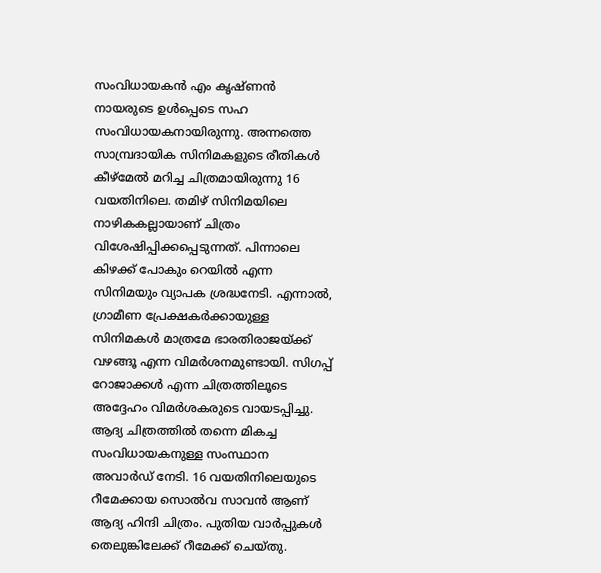സംവിധായകൻ എം കൃഷ്ണ‌ൻ നായരുടെ ഉൾപ്പെടെ സഹ സംവിധായകനായിരുന്നു. അന്നത്തെ സാമ്പ്രദായിക സിനിമകളുടെ രീതികൾ കീഴ്മേൽ മറിച്ച ചിത്രമായിരുന്നു 16 വയതിനിലെ. തമിഴ് സിനിമയിലെ നാഴികകല്ലായാണ് ചിത്രം വിശേഷിപ്പിക്കപ്പെടുന്നത്. പിന്നാലെ കിഴക്ക് പോകും റെയിൽ എന്ന സിനിമയും വ്യാപക ശ്രദ്ധനേടി. എന്നാൽ, ഗ്രാമീണ പ്രേക്ഷകർക്കായുള്ള സിനിമകൾ മാത്രമേ ഭാരതിരാജയ്ക്ക് വഴങ്ങൂ എന്ന വിമർശനമുണ്ടായി. സിഗപ്പ് റോജാക്കൾ എന്ന ചിത്രത്തിലൂടെ അദ്ദേഹം വിമർശകരുടെ വായടപ്പിച്ചു. ആദ്യ ചിത്രത്തിൽ തന്നെ മികച്ച സംവിധായകനുള്ള സംസ്ഥാന അവാർഡ് നേടി. 16 വയതിനിലെയുടെ റീമേക്കായ സൊൽവ സാവൻ ആണ് ആദ്യ ഹിന്ദി ചിത്രം. പുതിയ വാർപ്പുകൾ തെലുങ്കിലേക്ക് റീമേക്ക് ചെയ്തു.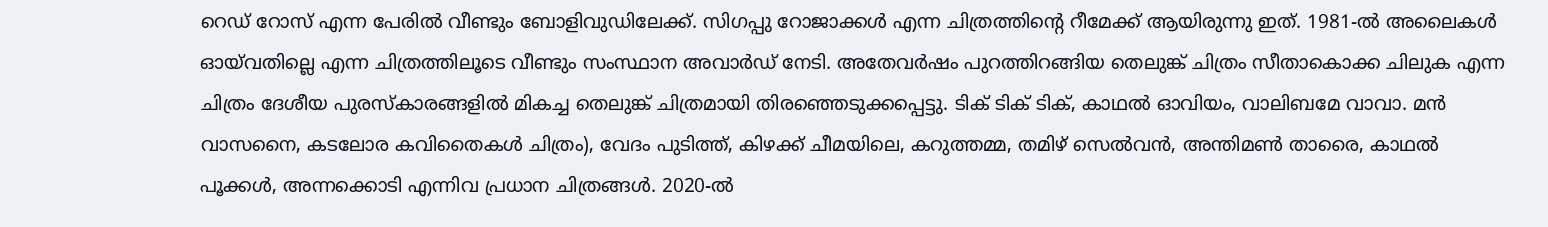റെഡ് റോസ് എന്ന പേരിൽ വീണ്ടും ബോളിവുഡിലേക്ക്. സിഗപ്പു റോജാക്കൾ എന്ന ചിത്രത്തിന്റെ റീമേക്ക് ആയിരുന്നു ഇത്. 1981-ൽ അലൈകൾ ഓയ്‌വതില്ലെ എന്ന ചിത്രത്തിലൂടെ വീണ്ടും സംസ്ഥാന അവാർഡ് നേടി. അതേവർഷം പുറത്തിറങ്ങിയ തെലുങ്ക് ചിത്രം സീതാകൊക്ക ചിലുക എന്ന ചിത്രം ദേശീയ പുരസ്കാരങ്ങളിൽ മികച്ച തെലുങ്ക് ചിത്രമായി തിരഞ്ഞെടുക്കപ്പെട്ടു. ടിക് ടിക് ടിക്, കാഥൽ ഓവിയം, വാലിബമേ വാവാ. മൻ വാസനൈ, കടലോര കവിതൈകൾ ചിത്രം), വേദം പുടിത്ത്, കിഴക്ക് ചീമയിലെ, കറുത്തമ്മ, തമിഴ് സെൽവൻ, അന്തിമൺ താരൈ, കാഥൽ പൂക്കൾ, അന്നക്കൊടി എന്നിവ പ്രധാന ചിത്രങ്ങൾ. 2020-ൽ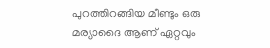പുറത്തിറങ്ങിയ മീണ്ടും ഒരു മര്യാദൈ ആണ് ഏറ്റവും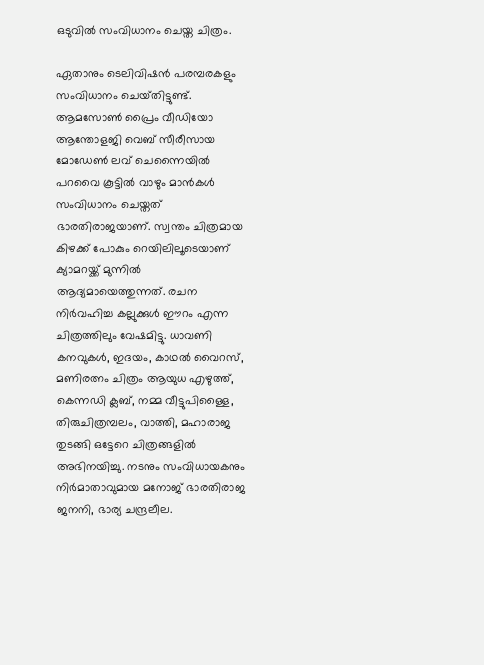ഒടുവിൽ സംവിധാനം ചെയ്ത ചിത്രം.

ഏതാനും ടെലിവിഷൻ പരമ്പരകളും സംവിധാനം ചെയ്‌തിട്ടുണ്ട്. ആമസോൺ പ്രൈം വീഡിയോ ആന്തോളജി വെബ് സീരീസായ മോഡേൺ ലവ് ചെന്നൈയിൽ പറവൈ കൂട്ടിൽ വാഴും മാൻകൾ സംവിധാനം ചെയ്തത് ഭാരതിരാജയാണ്. സ്വന്തം ചിത്രമായ കിഴക്ക് പോകും റെയിലിലൂടെയാണ് ക്യാമറയ്ക്ക് മുന്നിൽ ആദ്യമായെത്തുന്നത്. രചന നിർവഹിച്ച കല്ലുക്കുൾ ഈറം എന്ന ചിത്രത്തിലും വേഷമിട്ടു. ധാവണി കനവുകൾ, ഇദയം, കാഥൽ വൈറസ്, മണിരത്നം ചിത്രം ആയുധ എഴുത്ത്, കെന്നഡി ക്ലബ്, നമ്മ വീട്ടുപിള്ളൈ, തിരുചിത്രമ്പലം, വാത്തി, മഹാരാജ തുടങ്ങി ഒട്ടേറെ ചിത്രങ്ങളിൽ അഭിനയിച്ചു. നടനും സംവിധായകനും നിർമാതാവുമായ മനോജ് ഭാരതിരാജ ജനനി, ഭാര്യ ചന്ദ്രലീല.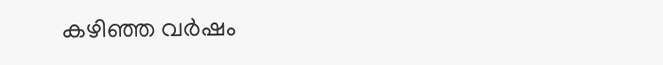കഴിഞ്ഞ വർഷം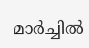മാർച്ചിൽ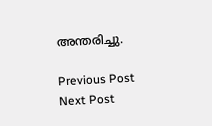അന്തരിച്ചു.

Previous Post Next Post